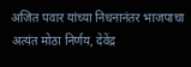अजित पवार यांच्या निधनानंतर भाजपाचा अत्यंत मोठा निर्णय, देवेंद्र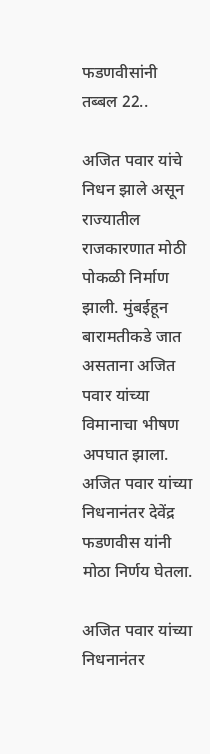फडणवीसांनी तब्बल 22..

अजित पवार यांचे निधन झाले असून राज्यातील राजकारणात मोठी पोकळी निर्माण झाली. मुंबईहून बारामतीकडे जात असताना अजित पवार यांच्या विमानाचा भीषण अपघात झाला. अजित पवार यांच्या निधनानंतर देवेंद्र फडणवीस यांनी मोठा निर्णय घेतला.

अजित पवार यांच्या निधनानंतर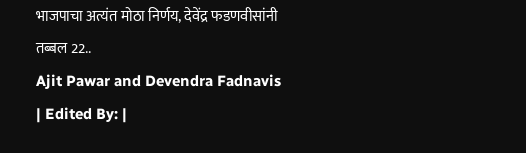भाजपाचा अत्यंत मोठा निर्णय, देवेंद्र फडणवीसांनी तब्बल 22..
Ajit Pawar and Devendra Fadnavis
| Edited By: |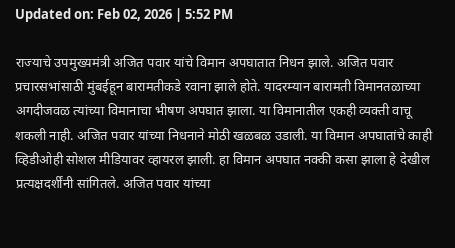Updated on: Feb 02, 2026 | 5:52 PM

राज्याचे उपमुख्यमंत्री अजित पवार यांचे विमान अपघातात निधन झाले. अजित पवार प्रचारसभांसाठी मुंबईहून बारामतीकडे रवाना झाले होते. यादरम्यान बारामती विमानतळाच्या अगदीजवळ त्यांच्या विमानाचा भीषण अपघात झाला. या विमानातील एकही व्यक्ती वाचू शकली नाही. अजित पवार यांच्या निधनाने मोठी खळबळ उडाली. या विमान अपघातांचे काही व्हिडीओही सोशल मीडियावर व्हायरल झाली. हा विमान अपघात नक्की कसा झाला हे देखील प्रत्यक्षदर्शींनी सांगितले. अजित पवार यांच्या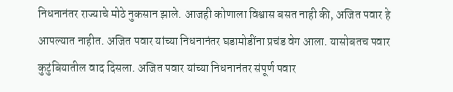निधनानंतर राज्याचे मोठे नुकसान झाले. आजही कोणाला विश्वास बसत नाही की, अजित पवार हे आपल्यात नाहीत. अजित पवार यांच्या निधनानंतर घडामोडींना प्रचंड वेग आला. यासोबतच पवार कुटुंबियातील वाद दिसला. अजित पवार यांच्या निधनानंतर संपूर्ण पवार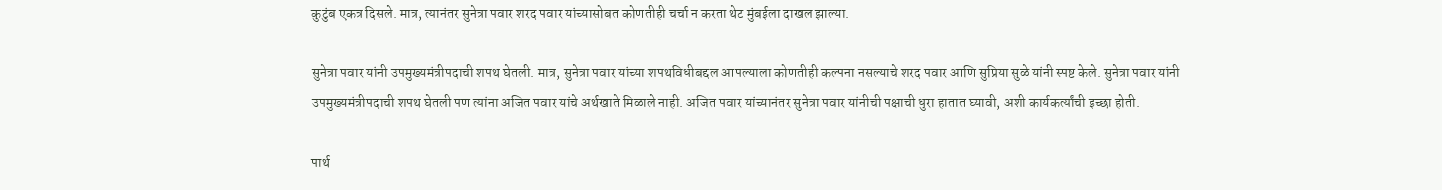कुटुंब एकत्र दिसले. मात्र, त्यानंतर सुनेत्रा पवार शरद पवार यांच्यासोबत कोणतीही चर्चा न करता थेट मुंबईला दाखल झाल्या.

सुनेत्रा पवार यांनी उपमुख्यमंत्रीपदाची शपथ घेतली. मात्र, सुनेत्रा पवार यांच्या शपथविधीबद्दल आपल्याला कोणतीही कल्पना नसल्याचे शरद पवार आणि सुप्रिया सुळे यांनी स्पष्ट केले. सुनेत्रा पवार यांनी उपमुख्यमंत्रीपदाची शपथ घेतली पण त्यांना अजित पवार यांचे अर्थखाते मिळाले नाही. अजित पवार यांच्यानंतर सुनेत्रा पवार यांनीची पक्षाची धुरा हातात घ्यावी, अशी कार्यकर्त्यांची इच्छा होती.

पार्थ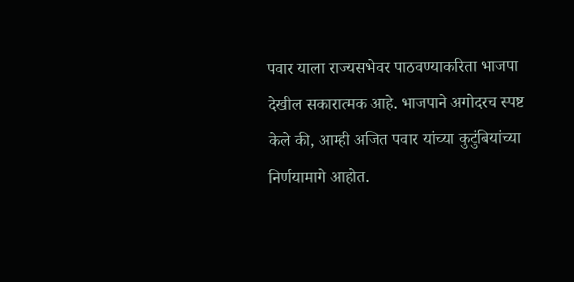पवार याला राज्यसभेवर पाठवण्याकरिता भाजपा देखील सकारात्मक आहे. भाजपाने अगोदरच स्पष्ट केले की, आम्ही अजित पवार यांच्या कुटुंबियांच्या निर्णयामागे आहोत.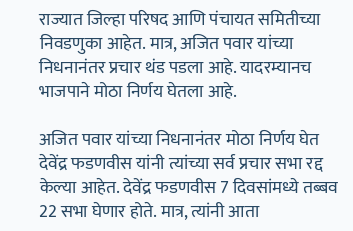राज्यात जिल्हा परिषद आणि पंचायत समितीच्या निवडणुका आहेत. मात्र, अजित पवार यांच्या निधनानंतर प्रचार थंड पडला आहे. यादरम्यानच भाजपाने मोठा निर्णय घेतला आहे.

अजित पवार यांच्या निधनानंतर मोठा निर्णय घेत देवेंद्र फडणवीस यांनी त्यांच्या सर्व प्रचार सभा रद्द केल्या आहेत. देवेंद्र फडणवीस 7 दिवसांमध्ये तब्बव 22 सभा घेणार होते. मात्र, त्यांनी आता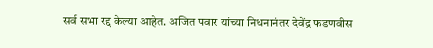सर्व सभा रद्द केल्या आहेत. अजित पवार यांच्या निधनानंतर देवेंद्र फडणवीस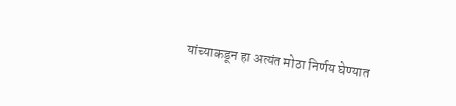यांच्याकडून हा अत्यंत मोठा निर्णय घेण्यात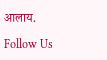आलाय.

Follow Us